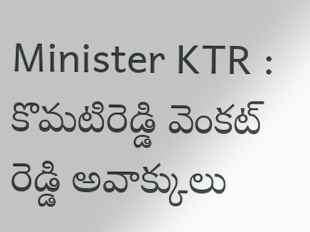Minister KTR : కొమటిరెడ్డి వెంకట్ రెడ్డి అవాక్కులు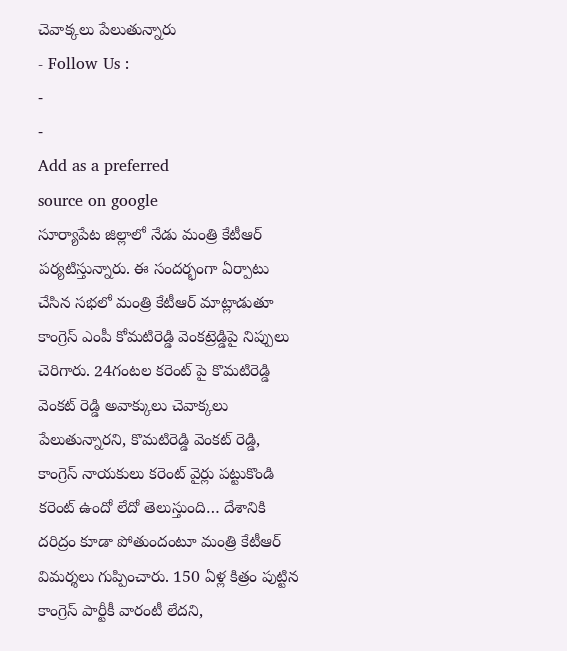చెవాక్కలు పేలుతున్నారు
- Follow Us :
-
-
Add as a preferred
source on google
సూర్యాపేట జిల్లాలో నేడు మంత్రి కేటీఆర్ పర్యటిస్తున్నారు. ఈ సందర్భంగా ఏర్పాటు చేసిన సభలో మంత్రి కేటీఆర్ మాట్లాడుతూ కాంగ్రెస్ ఎంపీ కోమటిరెడ్డి వెంకట్రెడ్డిపై నిప్పులు చెరిగారు. 24గంటల కరెంట్ పై కొమటిరెడ్డి వెంకట్ రెడ్డి అవాక్కులు చెవాక్కలు పేలుతున్నారని, కొమటిరెడ్డి వెంకట్ రెడ్డి, కాంగ్రెస్ నాయకులు కరెంట్ వైర్లు పట్టుకొండి కరెంట్ ఉందో లేదో తెలుస్తుంది… దేశానికి దరిద్రం కూడా పోతుందంటూ మంత్రి కేటీఆర్ విమర్శలు గుప్పించారు. 150 ఏళ్ల కిత్రం పుట్టిన కాంగ్రెస్ పార్టీకీ వారంటీ లేదని,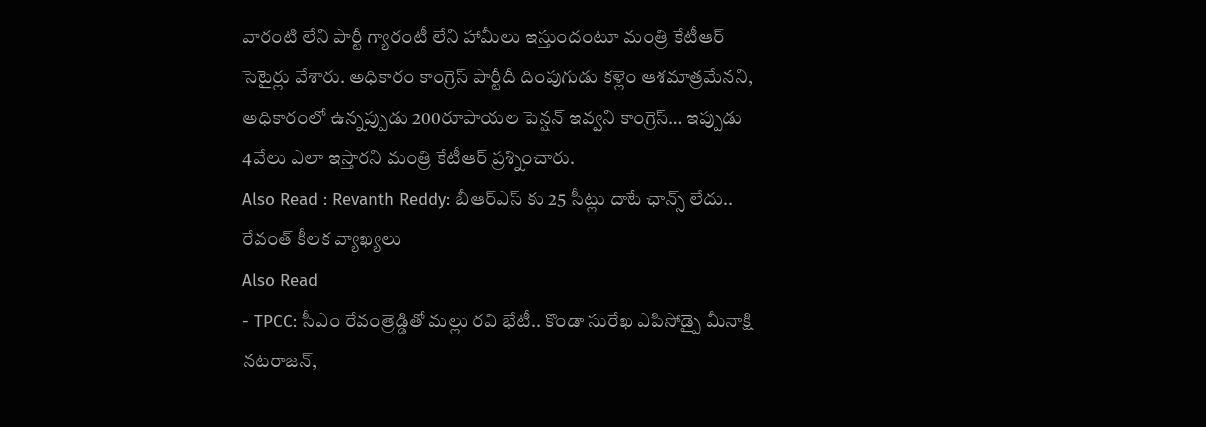వారంటి లేని పార్టీ గ్యారంటీ లేని హామీలు ఇస్తుందంటూ మంత్రి కేటీఆర్ సెటైర్లు వేశారు. అధికారం కాంగ్రెస్ పార్టీదీ దింపుగుడు కళ్లెం ఆశమాత్రమేనని, అధికారంలో ఉన్నప్పుడు 200రూపాయల పెన్షన్ ఇవ్వని కాంగ్రెస్… ఇప్పుడు 4వేలు ఎలా ఇస్తారని మంత్రి కేటీఆర్ ప్రశ్నించారు.
Also Read : Revanth Reddy: బీఆర్ఎస్ కు 25 సీట్లు దాటే ఛాన్స్ లేదు.. రేవంత్ కీలక వ్యాఖ్యలు
Also Read
- TPCC: సీఎం రేవంత్రెడ్డితో మల్లు రవి భేటీ.. కొండా సురేఖ ఎపిసోడ్పై మీనాక్షి నటరాజన్,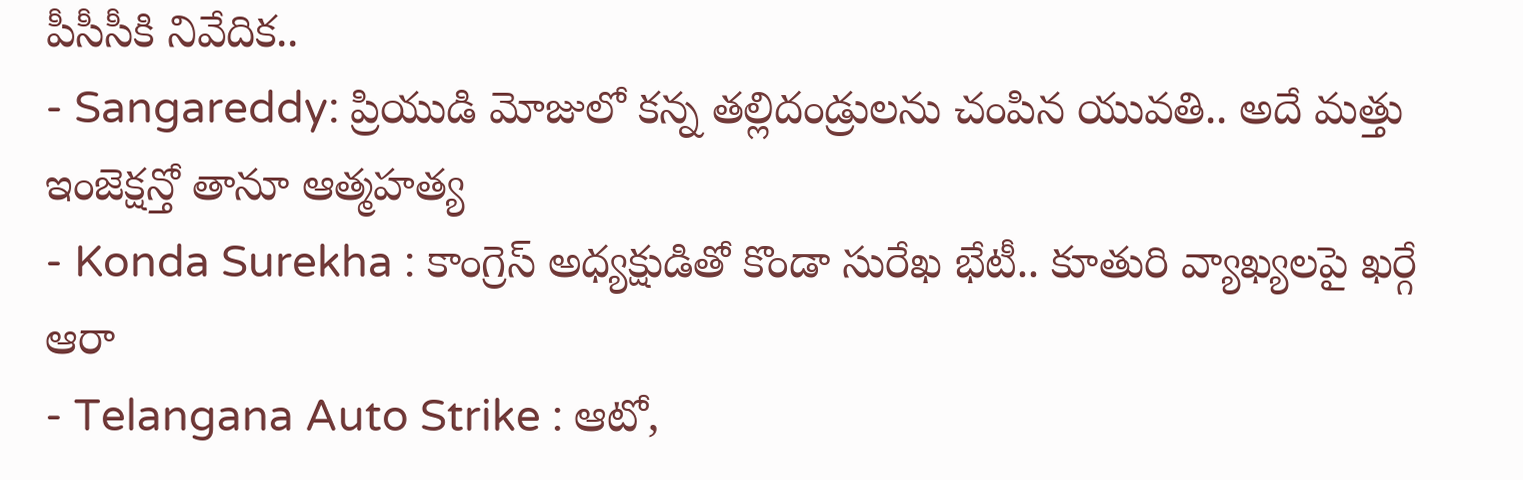పీసీసీకి నివేదిక..
- Sangareddy: ప్రియుడి మోజులో కన్న తల్లిదండ్రులను చంపిన యువతి.. అదే మత్తు ఇంజెక్షన్తో తానూ ఆత్మహత్య
- Konda Surekha : కాంగ్రెస్ అధ్యక్షుడితో కొండా సురేఖ భేటీ.. కూతురి వ్యాఖ్యలపై ఖర్గే ఆరా
- Telangana Auto Strike : ఆటో,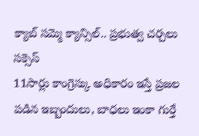క్యాబ్ సమ్మె క్యాన్సిల్.. ప్రభుత్వ చర్చలు సక్సెస్
11సార్లు కాంగ్రెస్కు అధికారం ఇస్తే ప్రజల పడిన ఇబ్బందులు, బాధలు ఇంకా గుర్తే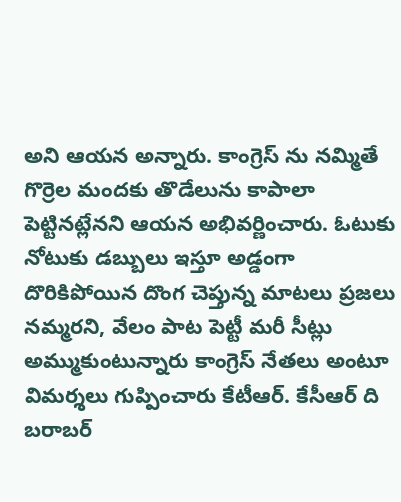అని ఆయన అన్నారు. కాంగ్రెస్ ను నమ్మితే గొర్రెల మందకు తొడేలును కాపాలా పెట్టినట్లేనని ఆయన అభివర్ణించారు. ఓటుకు నోటుకు డబ్బులు ఇస్తూ అడ్డంగా దొరికిపోయిన దొంగ చెప్తున్న మాటలు ప్రజలు నమ్మరని, వేలం పాట పెట్టీ మరీ సీట్లు అమ్ముకుంటున్నారు కాంగ్రెస్ నేతలు అంటూ విమర్శలు గుప్పించారు కేటీఆర్. కేసీఆర్ ది బరాబర్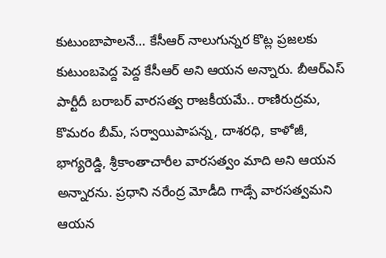కుటుంబాపాలనే… కేసీఆర్ నాలుగున్నర కొట్ల ప్రజలకు కుటుంబపెద్ద పెద్ద కేసీఆర్ అని ఆయన అన్నారు. బీఆర్ఎస్ పార్టీదీ బరాబర్ వారసత్వ రాజకీయమే.. రాణిరుద్రమ, కొమరం బీమ్, సర్వాయిపాపన్న, దాశరధి, కాళోజీ, భాగ్యరెడ్డి, శ్రీకాంతాచారీల వారసత్వం మాది అని ఆయన అన్నారను. ప్రధాని నరేంద్ర మోడీది గాడ్సే వారసత్వమని ఆయన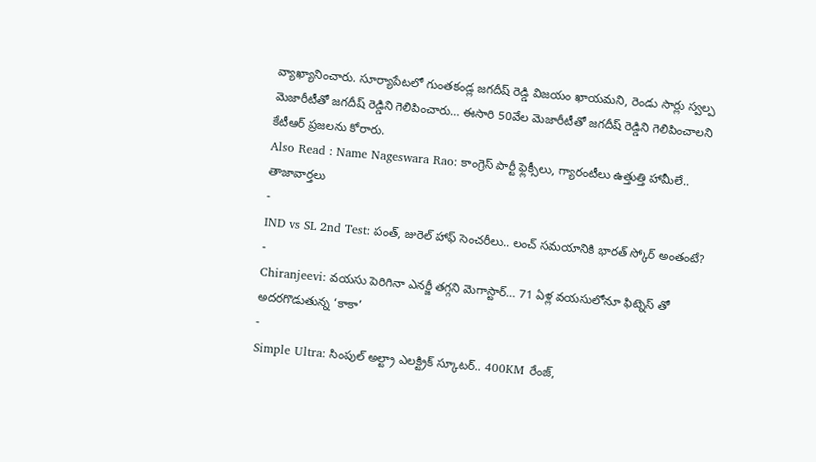వ్యాఖ్యానించారు. సూర్యాపేటలో గుంతకండ్ల జగదీష్ రెడ్డి విజయం ఖాయమని, రెండు సార్లు స్వల్ప మెజారీటీతో జగదీష్ రెడ్డిని గెలిపించారు… ఈసారి 50వేల మెజారీటీతో జగదీష్ రెడ్డిని గెలిపించాలని కేటీఆర్ ప్రజలను కోరారు.
Also Read : Name Nageswara Rao: కాంగ్రెస్ పార్టీ ఫ్లెక్సీలు, గ్యారంటీలు ఉత్తుత్తి హామీలే..
తాజావార్తలు
-
IND vs SL 2nd Test: పంత్, జురెల్ హాఫ్ సెంచరీలు.. లంచ్ సమయానికి భారత్ స్కోర్ అంతంటే?
-
Chiranjeevi: వయసు పెరిగినా ఎనర్జీ తగ్గని మెగాస్టార్… 71 ఏళ్ల వయసులోనూ ఫిట్నెస్ తో అదరగొడుతున్న ‘కాకా’
-
Simple Ultra: సింపుల్ అల్ట్రా ఎలక్ట్రిక్ స్కూటర్.. 400KM రేంజ్,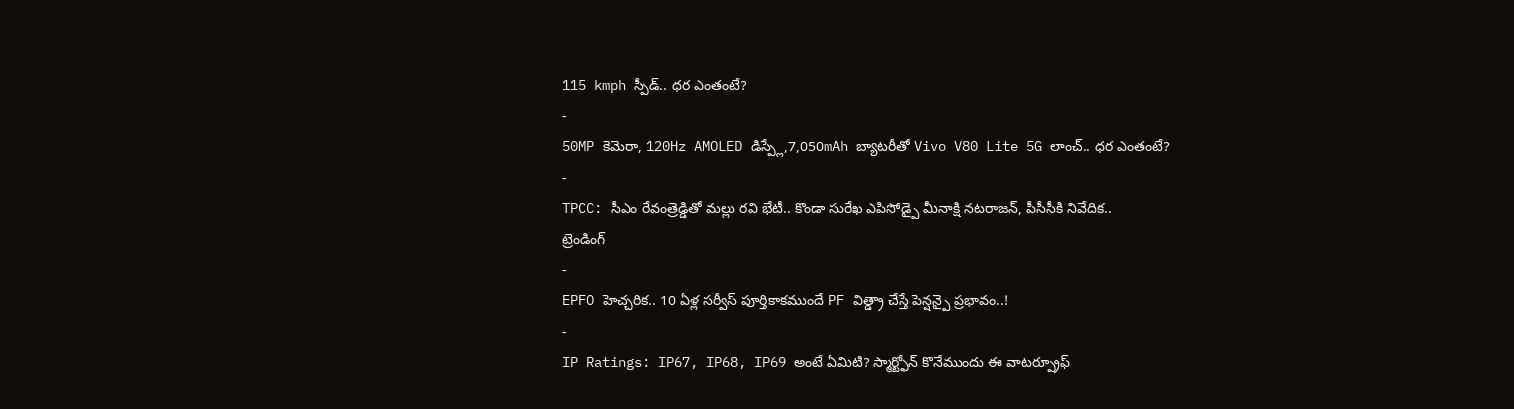115 kmph స్పీడ్.. ధర ఎంతంటే?
-
50MP కెమెరా, 120Hz AMOLED డిస్ప్లే,7,050mAh బ్యాటరీతో Vivo V80 Lite 5G లాంచ్.. ధర ఎంతంటే?
-
TPCC: సీఎం రేవంత్రెడ్డితో మల్లు రవి భేటీ.. కొండా సురేఖ ఎపిసోడ్పై మీనాక్షి నటరాజన్, పీసీసీకి నివేదిక..
ట్రెండింగ్
-
EPFO హెచ్చరిక.. 10 ఏళ్ల సర్వీస్ పూర్తికాకముందే PF విత్డ్రా చేస్తే పెన్షన్పై ప్రభావం..!
-
IP Ratings: IP67, IP68, IP69 అంటే ఏమిటి? స్మార్ట్ఫోన్ కొనేముందు ఈ వాటర్ప్రూఫ్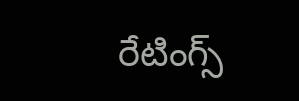రేటింగ్స్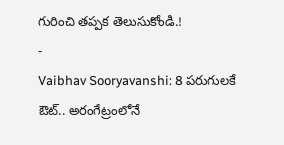గురించి తప్పక తెలుసుకోండి.!
-
Vaibhav Sooryavanshi: 8 పరుగులకే ఔట్.. అరంగేట్రంలోనే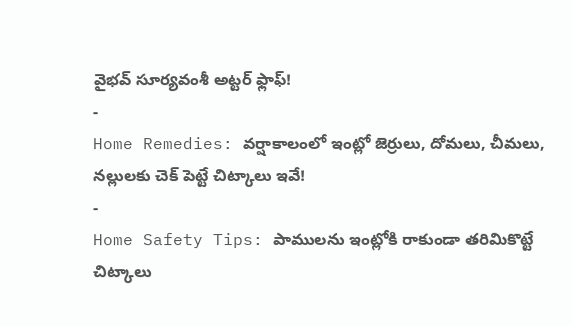వైభవ్ సూర్యవంశీ అట్టర్ ఫ్లాఫ్!
-
Home Remedies: వర్షాకాలంలో ఇంట్లో జెర్రులు, దోమలు, చీమలు, నల్లులకు చెక్ పెట్టే చిట్కాలు ఇవే!
-
Home Safety Tips: పాములను ఇంట్లోకి రాకుండా తరిమికొట్టే చిట్కాలు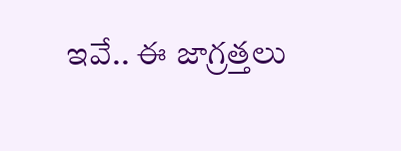ఇవే.. ఈ జాగ్రత్తలు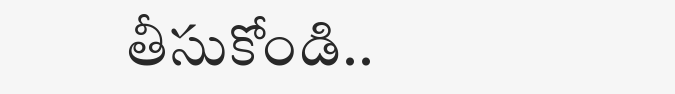తీసుకోండి..